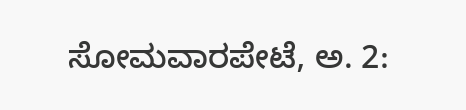ಸೋಮವಾರಪೇಟೆ, ಅ. 2: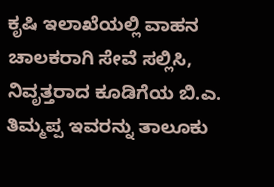ಕೃಷಿ ಇಲಾಖೆಯಲ್ಲಿ ವಾಹನ ಚಾಲಕರಾಗಿ ಸೇವೆ ಸಲ್ಲಿಸಿ, ನಿವೃತ್ತರಾದ ಕೂಡಿಗೆಯ ಬಿ.ಎ. ತಿಮ್ಮಪ್ಪ ಇವರನ್ನು ತಾಲೂಕು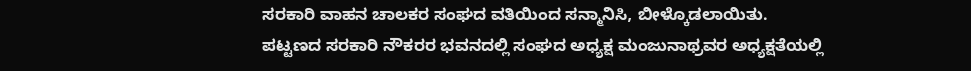ಸರಕಾರಿ ವಾಹನ ಚಾಲಕರ ಸಂಘದ ವತಿಯಿಂದ ಸನ್ಮಾನಿಸಿ, ಬೀಳ್ಕೊಡಲಾಯಿತು.
ಪಟ್ಟಣದ ಸರಕಾರಿ ನೌಕರರ ಭವನದಲ್ಲಿ ಸಂಘದ ಅಧ್ಯಕ್ಷ ಮಂಜುನಾಥ್ರವರ ಅಧ್ಯಕ್ಷತೆಯಲ್ಲಿ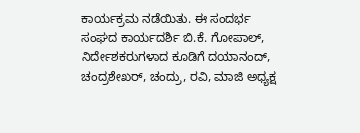ಕಾರ್ಯಕ್ರಮ ನಡೆಯಿತು. ಈ ಸಂದರ್ಭ ಸಂಘದ ಕಾರ್ಯದರ್ಶಿ ಬಿ.ಕೆ. ಗೋಪಾಲ್, ನಿರ್ದೇಶಕರುಗಳಾದ ಕೂಡಿಗೆ ದಯಾನಂದ್, ಚಂದ್ರಶೇಖರ್, ಚಂದ್ರು, ರವಿ, ಮಾಜಿ ಅಧ್ಯಕ್ಷ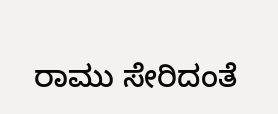ರಾಮು ಸೇರಿದಂತೆ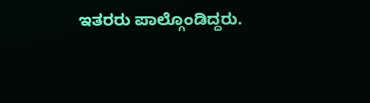ಇತರರು ಪಾಲ್ಗೊಂಡಿದ್ದರು.